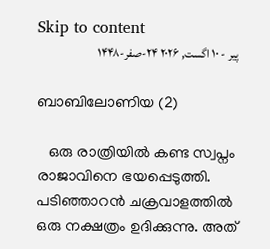Skip to content
پیر - ۱۰ اگست, ۲۰۲۶ ۲۴-صفر-۱۴۴۸

ബാബിലോണിയ (2)

   ഒരു രാത്രിയിൽ കണ്ട സ്വപ്നം രാജാവിനെ ഭയപ്പെടുത്തി. പടിഞ്ഞാറൻ ചക്രവാളത്തിൽ ഒരു നക്ഷത്രം ഉദിക്കുന്നു. അത്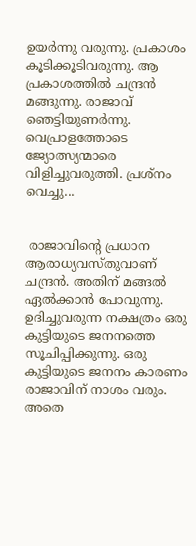ഉയർന്നു വരുന്നു. പ്രകാശം കൂടിക്കൂടിവരുന്നു. ആ പ്രകാശത്തിൽ ചന്ദ്രൻ മങ്ങുന്നു. രാജാവ് ഞെട്ടിയുണർന്നു. വെപ്രാളത്തോടെ ജ്യോത്സ്യന്മാരെ വിളിച്ചുവരുത്തി. പ്രശ്നം വെച്ചു...


 രാജാവിന്റെ പ്രധാന ആരാധ്യവസ്തുവാണ് ചന്ദ്രൻ. അതിന് മങ്ങൽ ഏൽക്കാൻ പോവുന്നു. ഉദിച്ചുവരുന്ന നക്ഷത്രം ഒരു കുട്ടിയുടെ ജനനത്തെ സൂചിപ്പിക്കുന്നു. ഒരു കുട്ടിയുടെ ജനനം കാരണം രാജാവിന് നാശം വരും. അതെ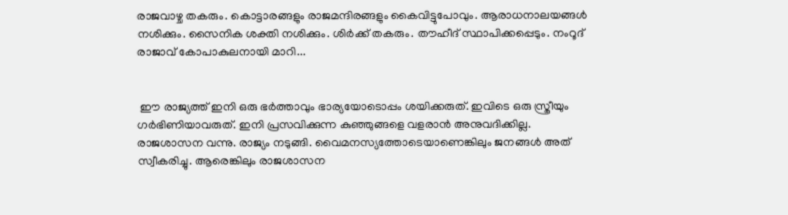രാജവാഴ്ച തകരും. കൊട്ടാരങ്ങളും രാജമന്ദിരങ്ങളും കൈവിട്ടുപോവും. ആരാധനാലയങ്ങൾ നശിക്കും. സൈനിക ശക്തി നശിക്കും. ശിർക്ക് തകരും. തൗഹീദ് സ്ഥാപിക്കപ്പെടും. നംറൂദ് രാജാവ് കോപാകുലനായി മാറി...


 ഈ രാജ്യത്ത് ഇനി ഒരു ഭർത്താവും ഭാര്യയോടൊപ്പം ശയിക്കരുത്. ഇവിടെ ഒരു സ്ത്രീയും ഗർഭിണിയാവരുത്. ഇനി പ്രസവിക്കുന്ന കുഞ്ഞുങ്ങളെ വളരാൻ അനുവദിക്കില്ല. രാജശാസന വന്നു. രാജ്യം നടുങ്ങി. വൈമനസ്യത്തോടെയാണെങ്കിലും ജനങ്ങൾ അത് സ്വീകരിച്ചു. ആരെങ്കിലും രാജശാസന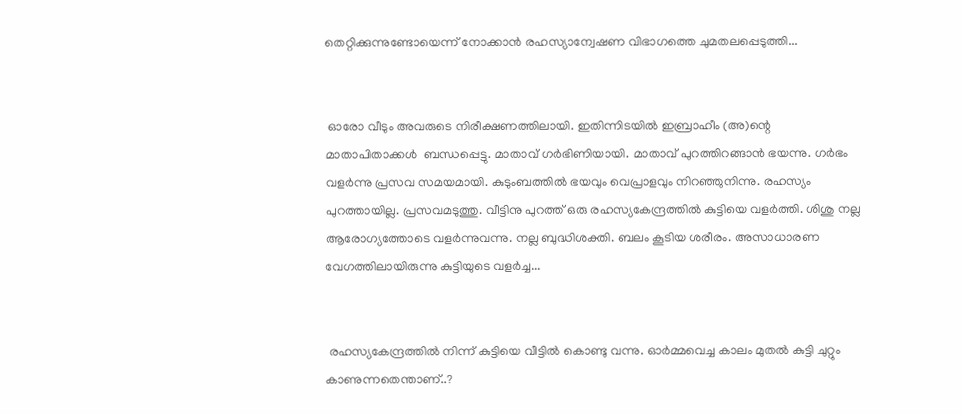തെറ്റിക്കുന്നുണ്ടോയെന്ന് നോക്കാൻ രഹസ്യാന്വേഷണ വിഭാഗത്തെ ചുമതലപ്പെടുത്തി...


 ഓരോ വീടും അവരുടെ നിരീക്ഷണത്തിലായി. ഇതിന്നിടയിൽ ഇബ്രാഹീം (അ)ന്റെ മാതാപിതാക്കൾ  ബന്ധപ്പെട്ടു. മാതാവ് ഗർഭിണിയായി. മാതാവ് പുറത്തിറങ്ങാൻ ഭയന്നു. ഗർഭം വളർന്നു പ്രസവ സമയമായി. കുടുംബത്തിൽ ഭയവും വെപ്രാളവും നിറഞ്ഞുനിന്നു. രഹസ്യം പുറത്തായില്ല. പ്രസവമടുത്തു. വീട്ടിനു പുറത്ത് ഒരു രഹസ്യകേന്ദ്രത്തിൽ കുട്ടിയെ വളർത്തി. ശിശു നല്ല ആരോഗ്യത്തോടെ വളർന്നുവന്നു. നല്ല ബുദ്ധിശക്തി. ബലം കൂടിയ ശരീരം. അസാധാരണ വേഗത്തിലായിരുന്നു കുട്ടിയുടെ വളർച്ച...


 രഹസ്യകേന്ദ്രത്തിൽ നിന്ന് കുട്ടിയെ വീട്ടിൽ കൊണ്ടു വന്നു. ഓർമ്മവെച്ച കാലം മുതൽ കുട്ടി ചുറ്റും കാണുന്നതെന്താണ്..?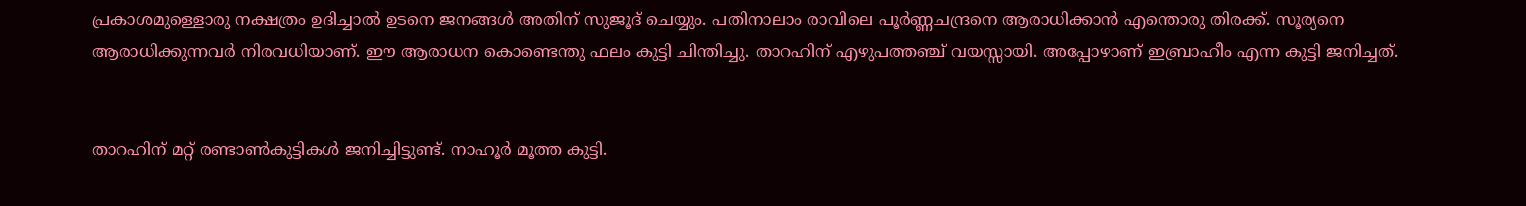പ്രകാശമുള്ളൊരു നക്ഷത്രം ഉദിച്ചാൽ ഉടനെ ജനങ്ങൾ അതിന് സുജൂദ് ചെയ്യും. പതിനാലാം രാവിലെ പൂർണ്ണചന്ദ്രനെ ആരാധിക്കാൻ എന്തൊരു തിരക്ക്. സൂര്യനെ ആരാധിക്കുന്നവർ നിരവധിയാണ്. ഈ ആരാധന കൊണ്ടെന്തു ഫലം കുട്ടി ചിന്തിച്ചു. താറഹിന് എഴുപത്തഞ്ച് വയസ്സായി. അപ്പോഴാണ് ഇബ്രാഹീം എന്ന കുട്ടി ജനിച്ചത്.


താറഹിന് മറ്റ് രണ്ടാൺകുട്ടികൾ ജനിച്ചിട്ടുണ്ട്. നാഹൂർ മൂത്ത കുട്ടി.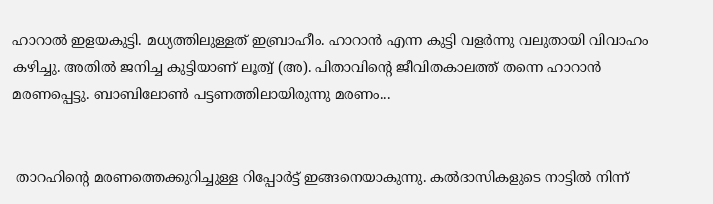ഹാറാൽ ഇളയകുട്ടി. മധ്യത്തിലുള്ളത് ഇബ്രാഹീം. ഹാറാൻ എന്ന കുട്ടി വളർന്നു വലുതായി വിവാഹം കഴിച്ചു. അതിൽ ജനിച്ച കുട്ടിയാണ് ലൂത്വ് (അ). പിതാവിന്റെ ജീവിതകാലത്ത് തന്നെ ഹാറാൻ മരണപ്പെട്ടു. ബാബിലോൺ പട്ടണത്തിലായിരുന്നു മരണം...


 താറഹിന്റെ മരണത്തെക്കുറിച്ചുള്ള റിപ്പോർട്ട് ഇങ്ങനെയാകുന്നു. കൽദാസികളുടെ നാട്ടിൽ നിന്ന്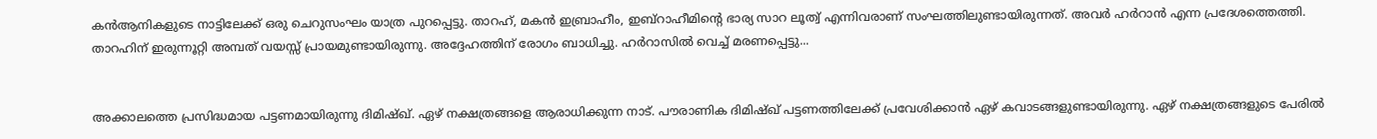കൻആനികളുടെ നാട്ടിലേക്ക് ഒരു ചെറുസംഘം യാത്ര പുറപ്പെട്ടു. താറഹ്, മകൻ ഇബ്രാഹീം, ഇബ്റാഹീമിന്റെ ഭാര്യ സാറ ലൂത്വ് എന്നിവരാണ് സംഘത്തിലുണ്ടായിരുന്നത്. അവർ ഹർറാൻ എന്ന പ്രദേശത്തെത്തി. താറഹിന് ഇരുന്നൂറ്റി അമ്പത് വയസ്സ് പ്രായമുണ്ടായിരുന്നു. അദ്ദേഹത്തിന് രോഗം ബാധിച്ചു. ഹർറാസിൽ വെച്ച് മരണപ്പെട്ടു...


അക്കാലത്തെ പ്രസിദ്ധമായ പട്ടണമായിരുന്നു ദിമിഷ്ഖ്. ഏഴ് നക്ഷത്രങ്ങളെ ആരാധിക്കുന്ന നാട്. പൗരാണിക ദിമിഷ്ഖ് പട്ടണത്തിലേക്ക് പ്രവേശിക്കാൻ ഏഴ് കവാടങ്ങളുണ്ടായിരുന്നു. ഏഴ് നക്ഷത്രങ്ങളുടെ പേരിൽ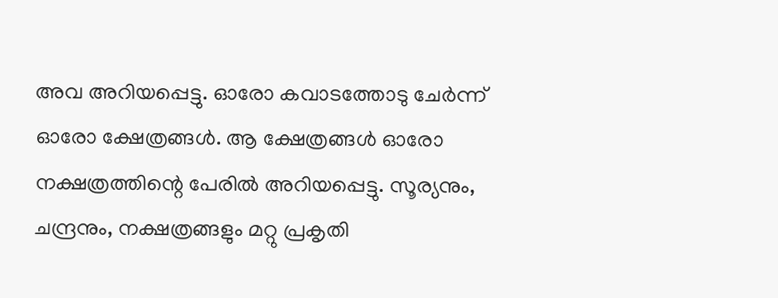അവ അറിയപ്പെട്ടു. ഓരോ കവാടത്തോടു ചേർന്ന് ഓരോ ക്ഷേത്രങ്ങൾ. ആ ക്ഷേത്രങ്ങൾ ഓരോ നക്ഷത്രത്തിന്റെ പേരിൽ അറിയപ്പെട്ടു. സൂര്യനും, ചന്ദ്രനും, നക്ഷത്രങ്ങളും മറ്റു പ്രകൃതി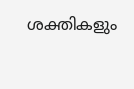ശക്തികളും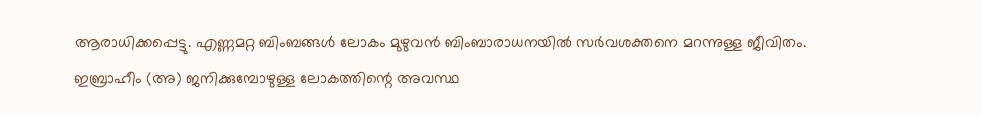ആരാധിക്കപ്പെട്ടു. എണ്ണമറ്റ ബിംബങ്ങൾ ലോകം മുഴുവൻ ബിംബാരാധനയിൽ സർവശക്തനെ മറന്നുള്ള ജീവിതം. ഇബ്രാഹീം (അ) ജനിക്കുമ്പോഴുള്ള ലോകത്തിന്റെ അവസ്ഥ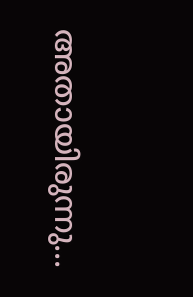അതായിരുന്നു...